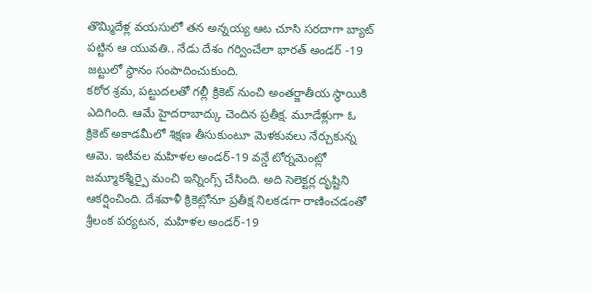తొమ్మిదేళ్ల వయసులో తన అన్నయ్య ఆట చూసి సరదాగా బ్యాట్ పట్టిన ఆ యువతి.. నేడు దేశం గర్వించేలా భారత్ అండర్ -19 జట్టులో స్థానం సంపాదించుకుంది.
కఠోర శ్రమ, పట్టుదలతో గల్లీ క్రికెట్ నుంచి అంతర్జాతీయ స్థాయికి ఎదిగింది. ఆమే హైదరాబాద్కు చెందిన ప్రతీక్ష. మూడేళ్లుగా ఓ క్రికెట్ అకాడమీలో శిక్షణ తీసుకుంటూ మెళకువలు నేర్చుకున్న ఆమె. ఇటీవల మహిళల అండర్-19 వన్డే టోర్నమెంట్లో జమ్మూకశ్మీర్పై మంచి ఇన్నింగ్స్ చేసింది. అది సెలెక్టర్ల దృష్టిని ఆకర్షించింది. దేశవాళీ క్రికెట్లోనూ ప్రతీక్ష నిలకడగా రాణించడంతో శ్రీలంక పర్యటన, మహిళల అండర్-19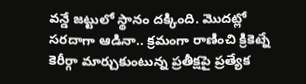వన్డే జట్టులో స్థానం దక్కింది. మొదట్లో సరదాగా ఆడినా.. క్రమంగా రాణించి క్రికెట్నే కెరీర్గా మార్చుకుంటున్న ప్రతీక్షపై ప్రత్యేక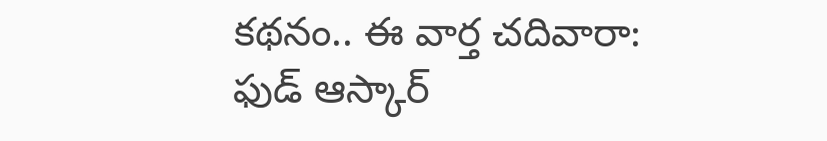కథనం.. ఈ వార్త చదివారా: ఫుడ్ ఆస్కార్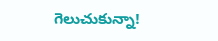గెలుచుకున్నా!